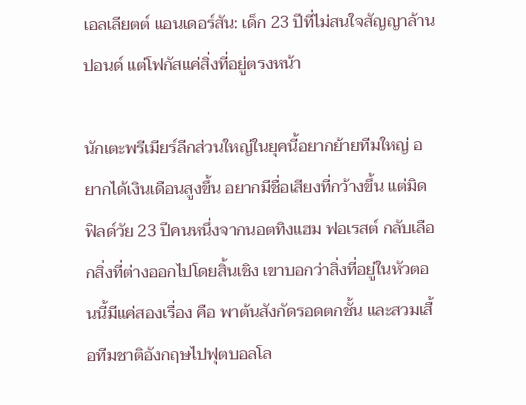เอลเลียตต์ แอนเดอร์สัน: เด็ก 23 ปีที่ไม่สนใจสัญญาล้านปอนด์ แต่โฟกัสแค่สิ่งที่อยู่ตรงหน้า

นักเตะพรีเมียร์ลีกส่วนใหญ่ในยุคนี้อยากย้ายทีมใหญ่ อยากได้เงินเดือนสูงขึ้น อยากมีชื่อเสียงที่กว้างขึ้น แต่มิดฟิลด์วัย 23 ปีคนหนึ่งจากนอตทิงแฮม ฟอเรสต์ กลับเลือกสิ่งที่ต่างออกไปโดยสิ้นเชิง เขาบอกว่าสิ่งที่อยู่ในหัวตอนนี้มีแค่สองเรื่อง คือ พาต้นสังกัดรอดตกชั้น และสวมเสื้อทีมชาติอังกฤษไปฟุตบอลโล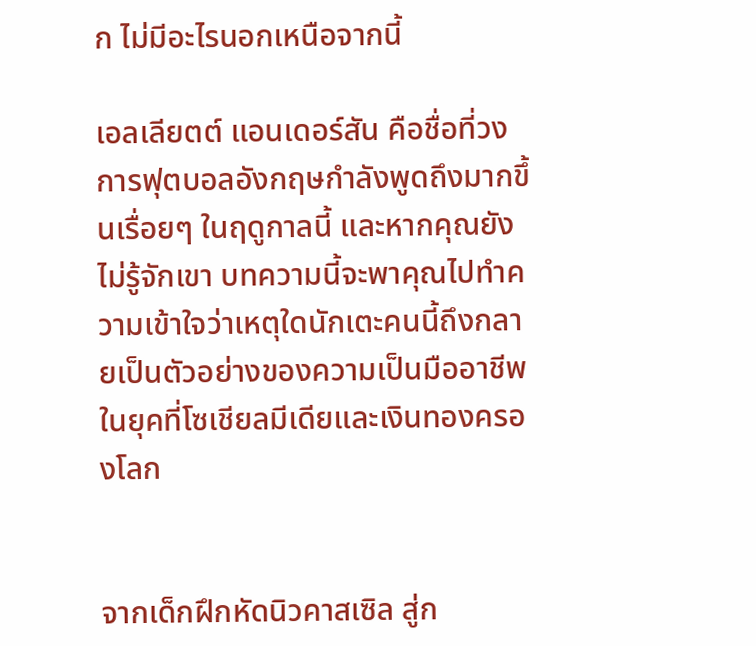ก ไม่มีอะไรนอกเหนือจากนี้

เอลเลียตต์ แอนเดอร์สัน คือชื่อที่วงการฟุตบอลอังกฤษกำลังพูดถึงมากขึ้นเรื่อยๆ ในฤดูกาลนี้ และหากคุณยังไม่รู้จักเขา บทความนี้จะพาคุณไปทำความเข้าใจว่าเหตุใดนักเตะคนนี้ถึงกลายเป็นตัวอย่างของความเป็นมืออาชีพในยุคที่โซเชียลมีเดียและเงินทองครองโลก


จากเด็กฝึกหัดนิวคาสเซิล สู่ก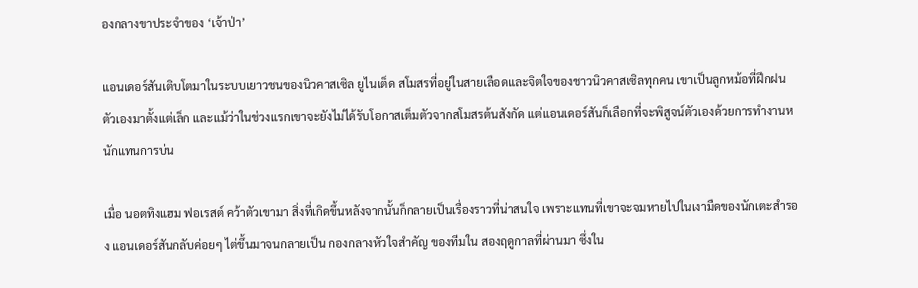องกลางขาประจำของ ‘เจ้าป่า’

แอนเดอร์สันเติบโตมาในระบบเยาวชนของนิวคาสเซิล ยูไนเต็ด สโมสรที่อยู่ในสายเลือดและจิตใจของชาวนิวคาสเซิลทุกคน เขาเป็นลูกหม้อที่ฝึกฝนตัวเองมาตั้งแต่เล็ก และแม้ว่าในช่วงแรกเขาจะยังไม่ได้รับโอกาสเต็มตัวจากสโมสรต้นสังกัด แต่แอนเดอร์สันก็เลือกที่จะพิสูจน์ตัวเองด้วยการทำงานหนักแทนการบ่น

เมื่อ นอตทิงแฮม ฟอเรสต์ คว้าตัวเขามา สิ่งที่เกิดขึ้นหลังจากนั้นก็กลายเป็นเรื่องราวที่น่าสนใจ เพราะแทนที่เขาจะจมหายไปในเงามืดของนักเตะสำรอง แอนเดอร์สันกลับค่อยๆ ไต่ขึ้นมาจนกลายเป็น กองกลางหัวใจสำคัญ ของทีมใน สองฤดูกาลที่ผ่านมา ซึ่งใน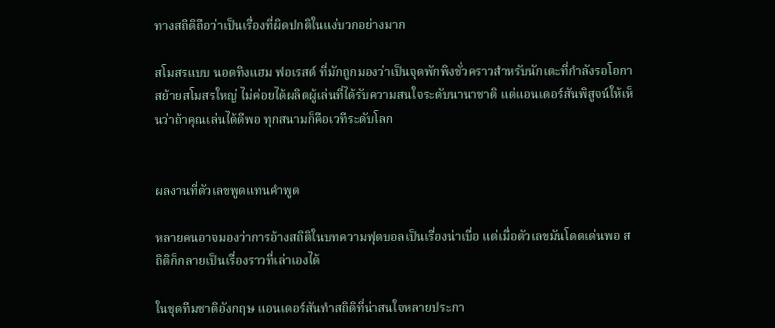ทางสถิติถือว่าเป็นเรื่องที่ผิดปกติในแง่บวกอย่างมาก

สโมสรแบบ นอตทิงแฮม ฟอเรสต์ ที่มักถูกมองว่าเป็นจุดพักพิงชั่วคราวสำหรับนักเตะที่กำลังรอโอกาสย้ายสโมสรใหญ่ ไม่ค่อยได้ผลิตผู้เล่นที่ได้รับความสนใจระดับนานาชาติ แต่แอนเดอร์สันพิสูจน์ให้เห็นว่าถ้าคุณเล่นได้ดีพอ ทุกสนามก็คือเวทีระดับโลก


ผลงานที่ตัวเลขพูดแทนคำพูด

หลายคนอาจมองว่าการอ้างสถิติในบทความฟุตบอลเป็นเรื่องน่าเบื่อ แต่เมื่อตัวเลขมันโดดเด่นพอ สถิติก็กลายเป็นเรื่องราวที่เล่าเองได้

ในชุดทีมชาติอังกฤษ แอนเดอร์สันทำสถิติที่น่าสนใจหลายประกา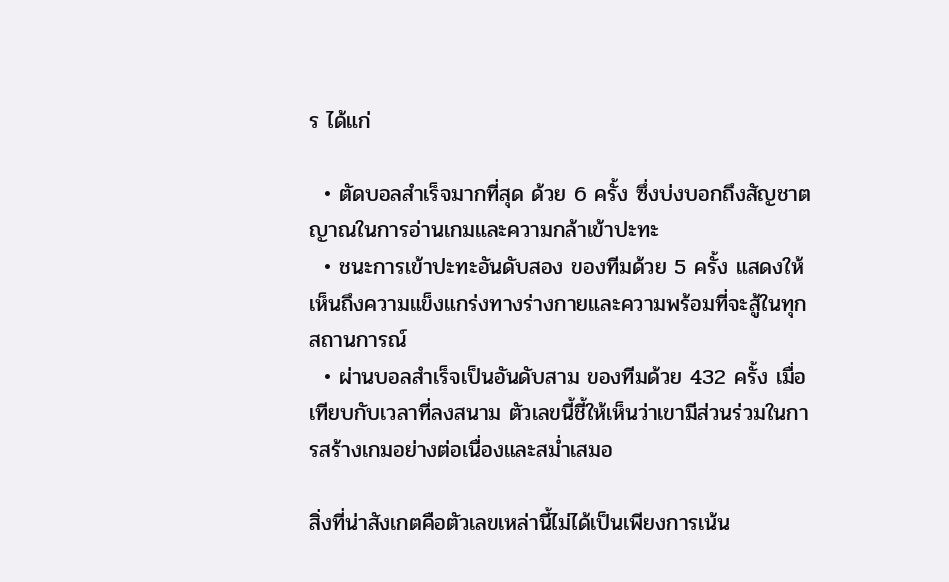ร ได้แก่

  • ตัดบอลสำเร็จมากที่สุด ด้วย 6 ครั้ง ซึ่งบ่งบอกถึงสัญชาตญาณในการอ่านเกมและความกล้าเข้าปะทะ
  • ชนะการเข้าปะทะอันดับสอง ของทีมด้วย 5 ครั้ง แสดงให้เห็นถึงความแข็งแกร่งทางร่างกายและความพร้อมที่จะสู้ในทุกสถานการณ์
  • ผ่านบอลสำเร็จเป็นอันดับสาม ของทีมด้วย 432 ครั้ง เมื่อเทียบกับเวลาที่ลงสนาม ตัวเลขนี้ชี้ให้เห็นว่าเขามีส่วนร่วมในการสร้างเกมอย่างต่อเนื่องและสม่ำเสมอ

สิ่งที่น่าสังเกตคือตัวเลขเหล่านี้ไม่ได้เป็นเพียงการเน้น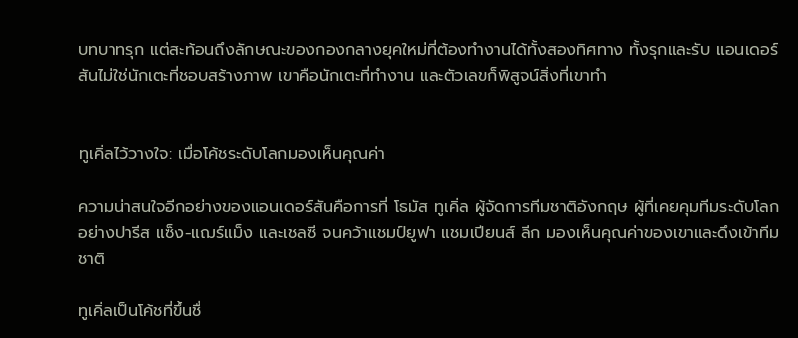บทบาทรุก แต่สะท้อนถึงลักษณะของกองกลางยุคใหม่ที่ต้องทำงานได้ทั้งสองทิศทาง ทั้งรุกและรับ แอนเดอร์สันไม่ใช่นักเตะที่ชอบสร้างภาพ เขาคือนักเตะที่ทำงาน และตัวเลขก็พิสูจน์สิ่งที่เขาทำ


ทูเคิ่ลไว้วางใจ: เมื่อโค้ชระดับโลกมองเห็นคุณค่า

ความน่าสนใจอีกอย่างของแอนเดอร์สันคือการที่ โธมัส ทูเคิ่ล ผู้จัดการทีมชาติอังกฤษ ผู้ที่เคยคุมทีมระดับโลกอย่างปารีส แซ็ง-แฌร์แม็ง และเชลซี จนคว้าแชมป์ยูฟา แชมเปียนส์ ลีก มองเห็นคุณค่าของเขาและดึงเข้าทีมชาติ

ทูเคิ่ลเป็นโค้ชที่ขึ้นชื่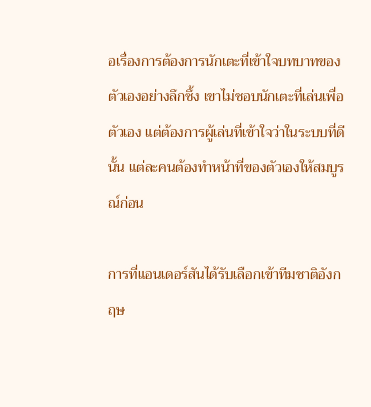อเรื่องการต้องการนักเตะที่เข้าใจบทบาทของตัวเองอย่างลึกซึ้ง เขาไม่ชอบนักเตะที่เล่นเพื่อตัวเอง แต่ต้องการผู้เล่นที่เข้าใจว่าในระบบที่ดีนั้น แต่ละคนต้องทำหน้าที่ของตัวเองให้สมบูรณ์ก่อน

การที่แอนเดอร์สันได้รับเลือกเข้าทีมชาติอังกฤษ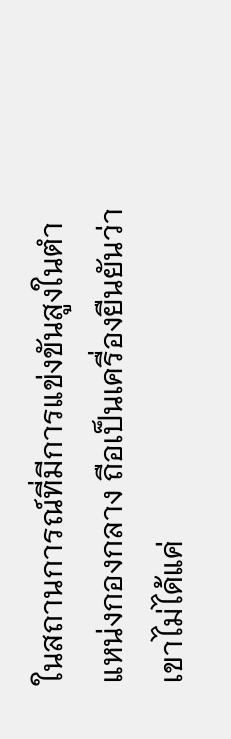ในสถานการณ์ที่มีการแข่งขันสูงในตำแหน่งกองกลาง ถือเป็นเครื่องยืนยันว่าเขาไม่ได้แค่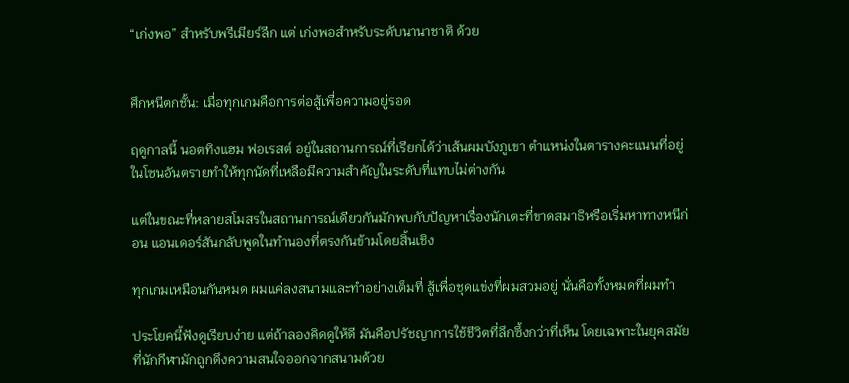“เก่งพอ” สำหรับพรีเมียร์ลีก แต่ เก่งพอสำหรับระดับนานาชาติ ด้วย


ศึกหนีตกชั้น: เมื่อทุกเกมคือการต่อสู้เพื่อความอยู่รอด

ฤดูกาลนี้ นอตทิงแฮม ฟอเรสต์ อยู่ในสถานการณ์ที่เรียกได้ว่าเส้นผมบังภูเขา ตำแหน่งในตารางคะแนนที่อยู่ในโซนอันตรายทำให้ทุกนัดที่เหลือมีความสำคัญในระดับที่แทบไม่ต่างกัน

แต่ในขณะที่หลายสโมสรในสถานการณ์เดียวกันมักพบกับปัญหาเรื่องนักเตะที่ขาดสมาธิหรือเริ่มหาทางหนีก่อน แอนเดอร์สันกลับพูดในทำนองที่ตรงกันข้ามโดยสิ้นเชิง

ทุกเกมเหมือนกันหมด ผมแค่ลงสนามและทำอย่างเต็มที่ สู้เพื่อชุดแข่งที่ผมสวมอยู่ นั่นคือทั้งหมดที่ผมทำ

ประโยคนี้ฟังดูเรียบง่าย แต่ถ้าลองคิดดูให้ดี มันคือปรัชญาการใช้ชีวิตที่ลึกซึ้งกว่าที่เห็น โดยเฉพาะในยุคสมัยที่นักกีฬามักถูกดึงความสนใจออกจากสนามด้วย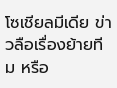โซเชียลมีเดีย ข่าวลือเรื่องย้ายทีม หรือ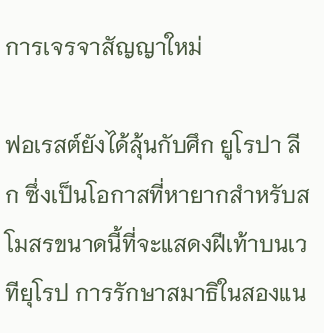การเจรจาสัญญาใหม่

ฟอเรสต์ยังได้ลุ้นกับศึก ยูโรปา ลีก ซึ่งเป็นโอกาสที่หายากสำหรับสโมสรขนาดนี้ที่จะแสดงฝีเท้าบนเวทียุโรป การรักษาสมาธิในสองแน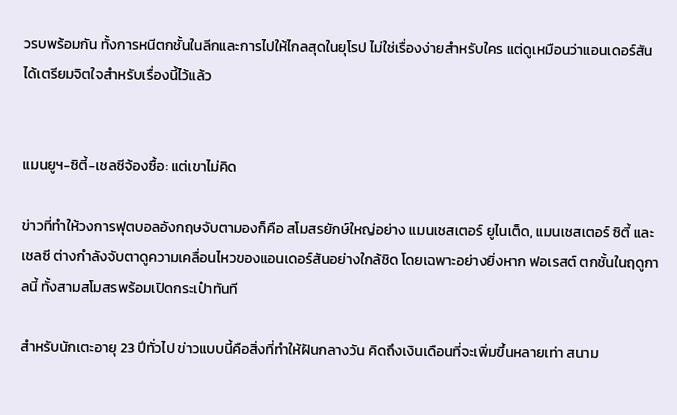วรบพร้อมกัน ทั้งการหนีตกชั้นในลีกและการไปให้ไกลสุดในยุโรป ไม่ใช่เรื่องง่ายสำหรับใคร แต่ดูเหมือนว่าแอนเดอร์สันได้เตรียมจิตใจสำหรับเรื่องนี้ไว้แล้ว


แมนยูฯ-ซิตี้-เชลซีจ้องซื้อ: แต่เขาไม่คิด

ข่าวที่ทำให้วงการฟุตบอลอังกฤษจับตามองก็คือ สโมสรยักษ์ใหญ่อย่าง แมนเชสเตอร์ ยูไนเต็ด, แมนเชสเตอร์ ซิตี้ และ เชลซี ต่างกำลังจับตาดูความเคลื่อนไหวของแอนเดอร์สันอย่างใกล้ชิด โดยเฉพาะอย่างยิ่งหาก ฟอเรสต์ ตกชั้นในฤดูกาลนี้ ทั้งสามสโมสรพร้อมเปิดกระเป๋าทันที

สำหรับนักเตะอายุ 23 ปีทั่วไป ข่าวแบบนี้คือสิ่งที่ทำให้ฝันกลางวัน คิดถึงเงินเดือนที่จะเพิ่มขึ้นหลายเท่า สนาม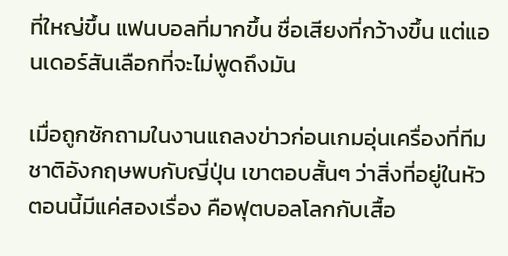ที่ใหญ่ขึ้น แฟนบอลที่มากขึ้น ชื่อเสียงที่กว้างขึ้น แต่แอนเดอร์สันเลือกที่จะไม่พูดถึงมัน

เมื่อถูกซักถามในงานแถลงข่าวก่อนเกมอุ่นเครื่องที่ทีมชาติอังกฤษพบกับญี่ปุ่น เขาตอบสั้นๆ ว่าสิ่งที่อยู่ในหัวตอนนี้มีแค่สองเรื่อง คือฟุตบอลโลกกับเสื้อ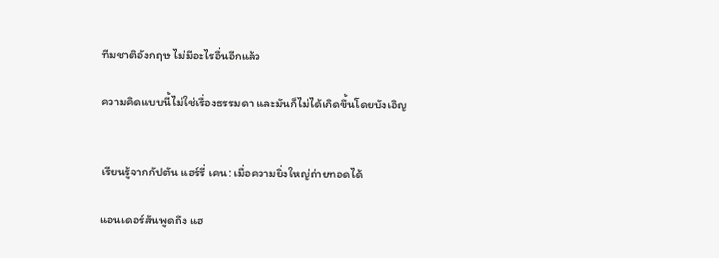ทีมชาติอังกฤษ ไม่มีอะไรอื่นอีกแล้ว

ความคิดแบบนี้ไม่ใช่เรื่องธรรมดา และมันก็ไม่ได้เกิดขึ้นโดยบังเอิญ


เรียนรู้จากกัปตัน แฮร์รี่ เคน: เมื่อความยิ่งใหญ่ถ่ายทอดได้

แอนเดอร์สันพูดถึง แฮ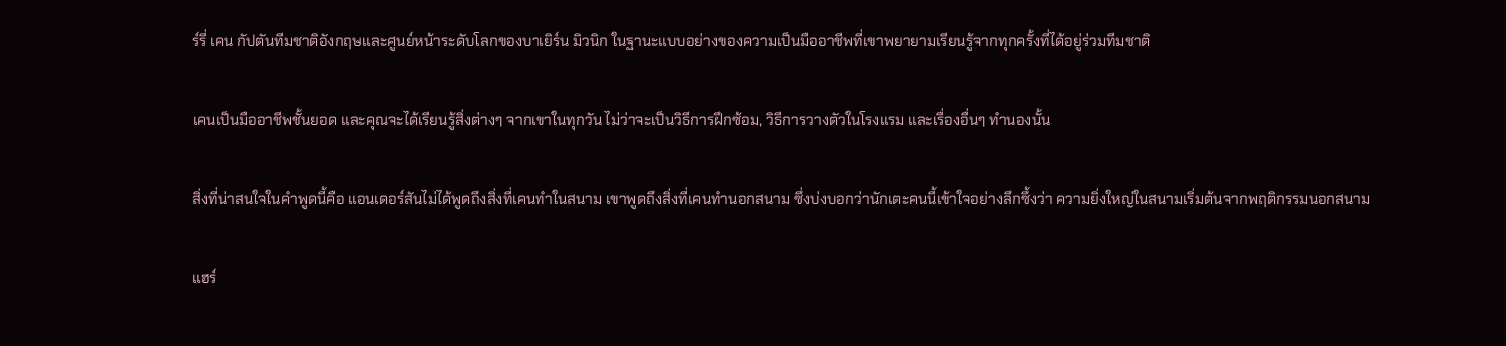ร์รี่ เคน กัปตันทีมชาติอังกฤษและศูนย์หน้าระดับโลกของบาเยิร์น มิวนิก ในฐานะแบบอย่างของความเป็นมืออาชีพที่เขาพยายามเรียนรู้จากทุกครั้งที่ได้อยู่ร่วมทีมชาติ

เคนเป็นมืออาชีพชั้นยอด และคุณจะได้เรียนรู้สิ่งต่างๆ จากเขาในทุกวัน ไม่ว่าจะเป็นวิธีการฝึกซ้อม, วิธีการวางตัวในโรงแรม และเรื่องอื่นๆ ทำนองนั้น

สิ่งที่น่าสนใจในคำพูดนี้คือ แอนเดอร์สันไม่ได้พูดถึงสิ่งที่เคนทำในสนาม เขาพูดถึงสิ่งที่เคนทำนอกสนาม ซึ่งบ่งบอกว่านักเตะคนนี้เข้าใจอย่างลึกซึ้งว่า ความยิ่งใหญ่ในสนามเริ่มต้นจากพฤติกรรมนอกสนาม

แฮร์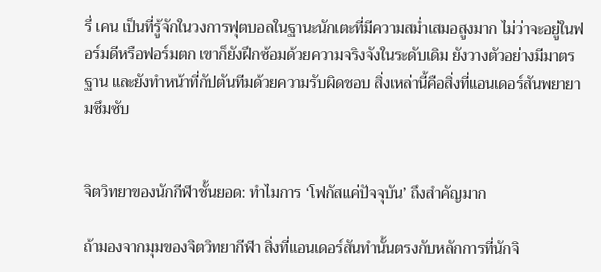รี่ เคน เป็นที่รู้จักในวงการฟุตบอลในฐานะนักเตะที่มีความสม่ำเสมอสูงมาก ไม่ว่าจะอยู่ในฟอร์มดีหรือฟอร์มตก เขาก็ยังฝึกซ้อมด้วยความจริงจังในระดับเดิม ยังวางตัวอย่างมีมาตรฐาน และยังทำหน้าที่กัปตันทีมด้วยความรับผิดชอบ สิ่งเหล่านี้คือสิ่งที่แอนเดอร์สันพยายามซึมซับ


จิตวิทยาของนักกีฬาชั้นยอด: ทำไมการ ‘โฟกัสแค่ปัจจุบัน’ ถึงสำคัญมาก

ถ้ามองจากมุมของจิตวิทยากีฬา สิ่งที่แอนเดอร์สันทำนั้นตรงกับหลักการที่นักจิ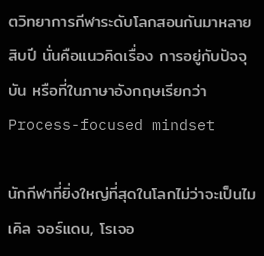ตวิทยาการกีฬาระดับโลกสอนกันมาหลายสิบปี นั่นคือแนวคิดเรื่อง การอยู่กับปัจจุบัน หรือที่ในภาษาอังกฤษเรียกว่า Process-focused mindset

นักกีฬาที่ยิ่งใหญ่ที่สุดในโลกไม่ว่าจะเป็นไมเคิล จอร์แดน, โรเจอ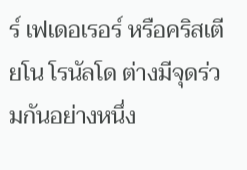ร์ เฟเดอเรอร์ หรือคริสเตียโน โรนัลโด ต่างมีจุดร่วมกันอย่างหนึ่ง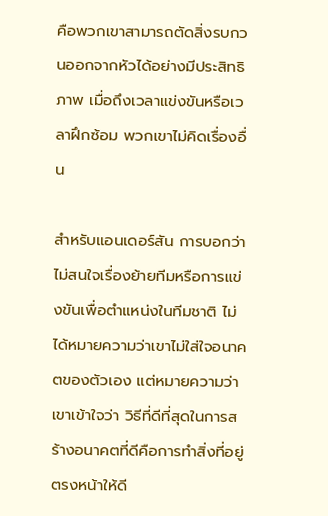คือพวกเขาสามารถตัดสิ่งรบกวนออกจากหัวได้อย่างมีประสิทธิภาพ เมื่อถึงเวลาแข่งขันหรือเวลาฝึกซ้อม พวกเขาไม่คิดเรื่องอื่น

สำหรับแอนเดอร์สัน การบอกว่าไม่สนใจเรื่องย้ายทีมหรือการแข่งขันเพื่อตำแหน่งในทีมชาติ ไม่ได้หมายความว่าเขาไม่ใส่ใจอนาคตของตัวเอง แต่หมายความว่าเขาเข้าใจว่า วิธีที่ดีที่สุดในการสร้างอนาคตที่ดีคือการทำสิ่งที่อยู่ตรงหน้าให้ดี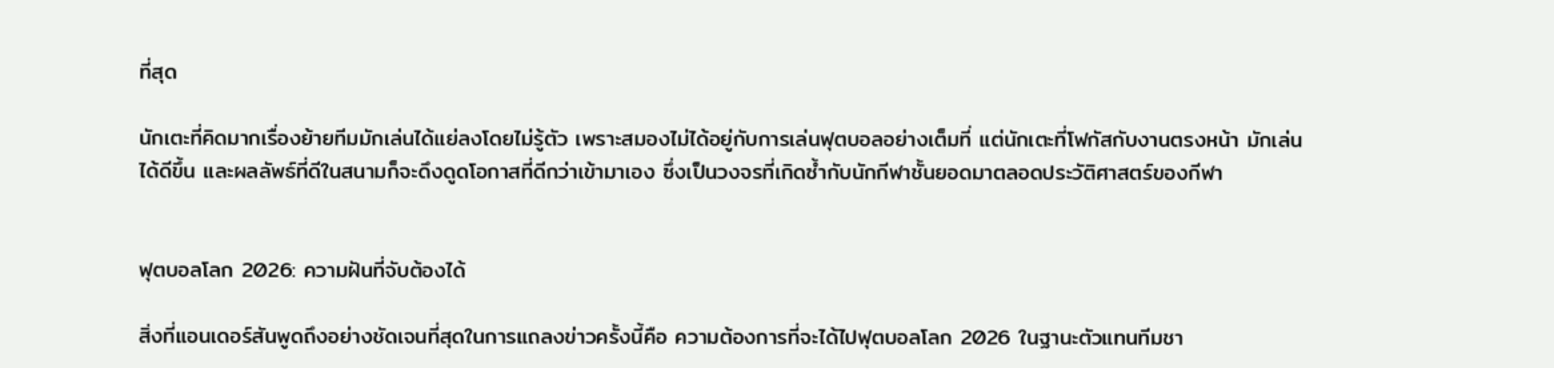ที่สุด

นักเตะที่คิดมากเรื่องย้ายทีมมักเล่นได้แย่ลงโดยไม่รู้ตัว เพราะสมองไม่ได้อยู่กับการเล่นฟุตบอลอย่างเต็มที่ แต่นักเตะที่โฟกัสกับงานตรงหน้า มักเล่นได้ดีขึ้น และผลลัพธ์ที่ดีในสนามก็จะดึงดูดโอกาสที่ดีกว่าเข้ามาเอง ซึ่งเป็นวงจรที่เกิดซ้ำกับนักกีฬาชั้นยอดมาตลอดประวัติศาสตร์ของกีฬา


ฟุตบอลโลก 2026: ความฝันที่จับต้องได้

สิ่งที่แอนเดอร์สันพูดถึงอย่างชัดเจนที่สุดในการแถลงข่าวครั้งนี้คือ ความต้องการที่จะได้ไปฟุตบอลโลก 2026 ในฐานะตัวแทนทีมชา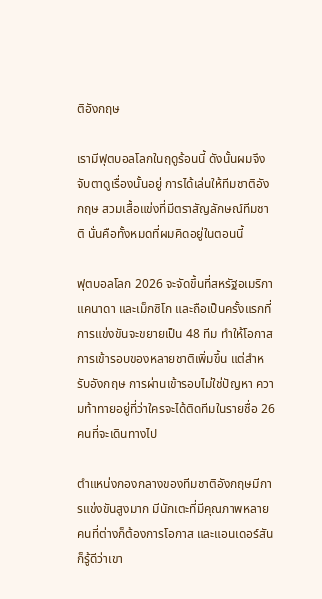ติอังกฤษ

เรามีฟุตบอลโลกในฤดูร้อนนี้ ดังนั้นผมจึงจับตาดูเรื่องนั้นอยู่ การได้เล่นให้ทีมชาติอังกฤษ สวมเสื้อแข่งที่มีตราสัญลักษณ์ทีมชาติ นั่นคือทั้งหมดที่ผมคิดอยู่ในตอนนี้

ฟุตบอลโลก 2026 จะจัดขึ้นที่สหรัฐอเมริกา แคนาดา และเม็กซิโก และถือเป็นครั้งแรกที่การแข่งขันจะขยายเป็น 48 ทีม ทำให้โอกาสการเข้ารอบของหลายชาติเพิ่มขึ้น แต่สำหรับอังกฤษ การผ่านเข้ารอบไม่ใช่ปัญหา ความท้าทายอยู่ที่ว่าใครจะได้ติดทีมในรายชื่อ 26 คนที่จะเดินทางไป

ตำแหน่งกองกลางของทีมชาติอังกฤษมีการแข่งขันสูงมาก มีนักเตะที่มีคุณภาพหลายคนที่ต่างก็ต้องการโอกาส และแอนเดอร์สันก็รู้ดีว่าเขา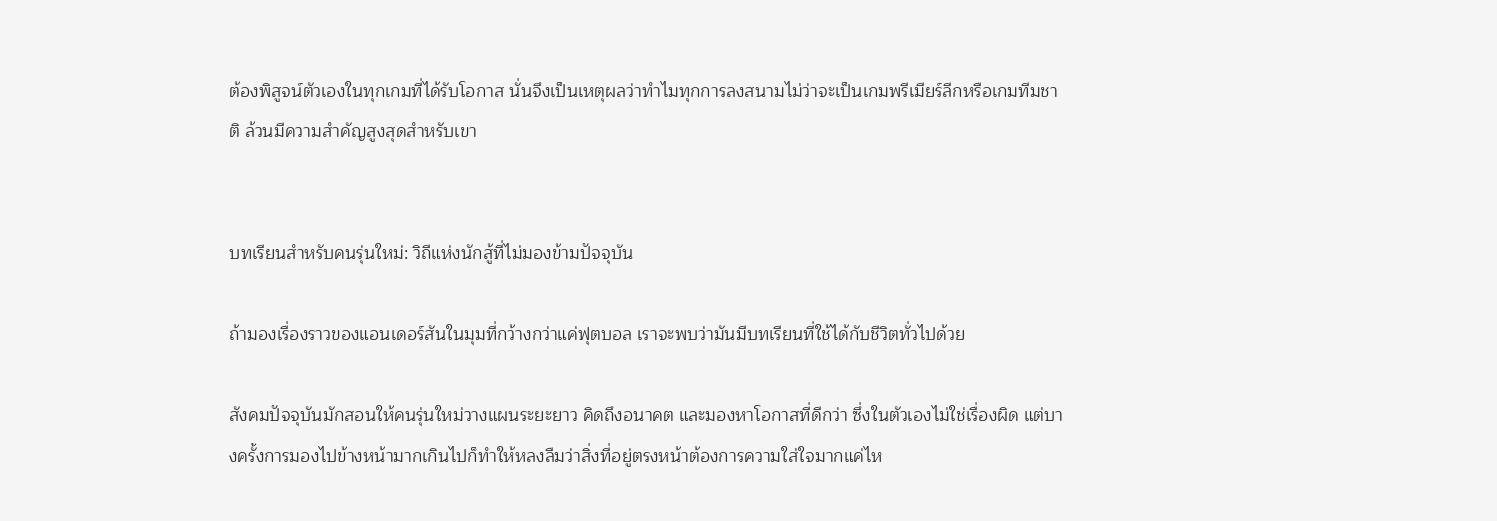ต้องพิสูจน์ตัวเองในทุกเกมที่ได้รับโอกาส นั่นจึงเป็นเหตุผลว่าทำไมทุกการลงสนามไม่ว่าจะเป็นเกมพรีเมียร์ลีกหรือเกมทีมชาติ ล้วนมีความสำคัญสูงสุดสำหรับเขา


บทเรียนสำหรับคนรุ่นใหม่: วิถีแห่งนักสู้ที่ไม่มองข้ามปัจจุบัน

ถ้ามองเรื่องราวของแอนเดอร์สันในมุมที่กว้างกว่าแค่ฟุตบอล เราจะพบว่ามันมีบทเรียนที่ใช้ได้กับชีวิตทั่วไปด้วย

สังคมปัจจุบันมักสอนให้คนรุ่นใหม่วางแผนระยะยาว คิดถึงอนาคต และมองหาโอกาสที่ดีกว่า ซึ่งในตัวเองไม่ใช่เรื่องผิด แต่บางครั้งการมองไปข้างหน้ามากเกินไปก็ทำให้หลงลืมว่าสิ่งที่อยู่ตรงหน้าต้องการความใส่ใจมากแค่ไห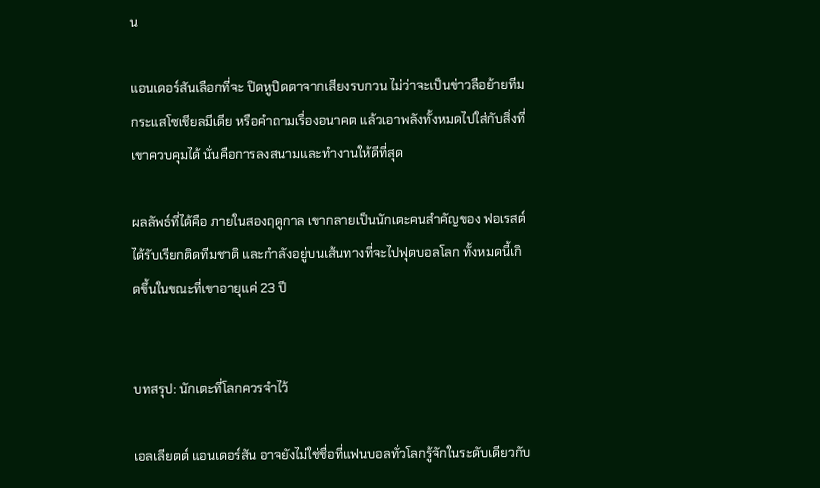น

แอนเดอร์สันเลือกที่จะ ปิดหูปิดตาจากเสียงรบกวน ไม่ว่าจะเป็นข่าวลือย้ายทีม กระแสโซเชียลมีเดีย หรือคำถามเรื่องอนาคต แล้วเอาพลังทั้งหมดไปใส่กับสิ่งที่เขาควบคุมได้ นั่นคือการลงสนามและทำงานให้ดีที่สุด

ผลลัพธ์ที่ได้คือ ภายในสองฤดูกาล เขากลายเป็นนักเตะคนสำคัญของ ฟอเรสต์ ได้รับเรียกติดทีมชาติ และกำลังอยู่บนเส้นทางที่จะไปฟุตบอลโลก ทั้งหมดนี้เกิดขึ้นในขณะที่เขาอายุแค่ 23 ปี


บทสรุป: นักเตะที่โลกควรจำไว้

เอลเลียตต์ แอนเดอร์สัน อาจยังไม่ใช่ชื่อที่แฟนบอลทั่วโลกรู้จักในระดับเดียวกับ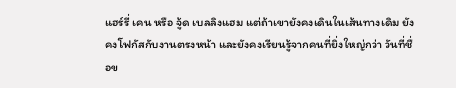แฮร์รี่ เคน หรือ จู้ด เบลลิงแฮม แต่ถ้าเขายังคงเดินในเส้นทางเดิม ยังคงโฟกัสกับงานตรงหน้า และยังคงเรียนรู้จากคนที่ยิ่งใหญ่กว่า วันที่ชื่อข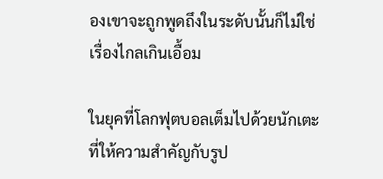องเขาจะถูกพูดถึงในระดับนั้นก็ไม่ใช่เรื่องไกลเกินเอื้อม

ในยุคที่โลกฟุตบอลเต็มไปด้วยนักเตะที่ให้ความสำคัญกับรูป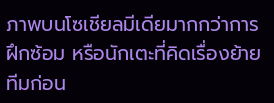ภาพบนโซเชียลมีเดียมากกว่าการฝึกซ้อม หรือนักเตะที่คิดเรื่องย้ายทีมก่อน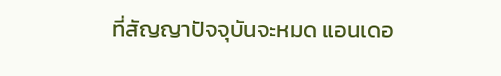ที่สัญญาปัจจุบันจะหมด แอนเดอ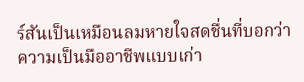ร์สันเป็นเหมือนลมหายใจสดชื่นที่บอกว่า ความเป็นมืออาชีพแบบเก่า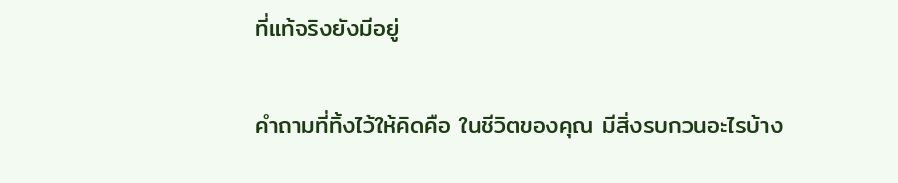ที่แท้จริงยังมีอยู่

คำถามที่ทิ้งไว้ให้คิดคือ ในชีวิตของคุณ มีสิ่งรบกวนอะไรบ้าง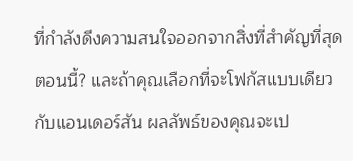ที่กำลังดึงความสนใจออกจากสิ่งที่สำคัญที่สุดตอนนี้? และถ้าคุณเลือกที่จะโฟกัสแบบเดียวกับแอนเดอร์สัน ผลลัพธ์ของคุณจะเป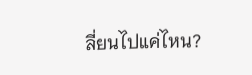ลี่ยนไปแค่ไหน?